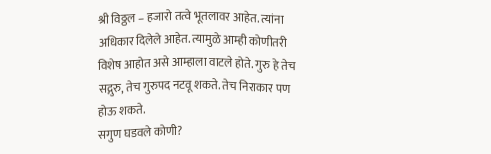श्री विठ्ठल – हजारो तत्वे भूतलावर आहेत. त्यांना अधिकार दिलेले आहेत. त्यामुळे आम्ही कोणीतरी विशेष आहोत असे आम्हाला वाटले होते. गुरु हे तेच सद्गुरु, तेच गुरुपद नटवू शकते. तेच निराकार पण होऊ शकते.
सगुण घडवले कोणी?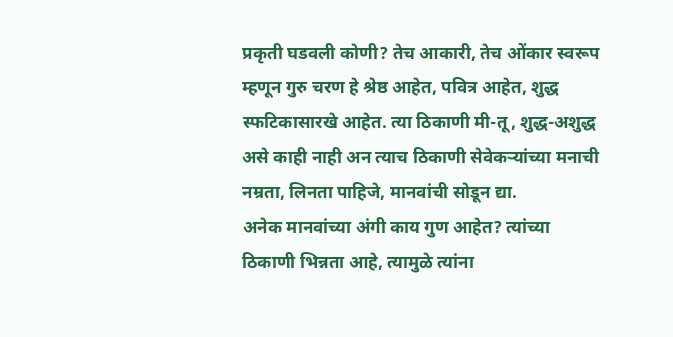प्रकृती घडवली कोणी? तेच आकारी, तेच ओंकार स्वरूप म्हणून गुरु चरण हे श्रेष्ठ आहेत, पवित्र आहेत, शुद्ध स्फटिकासारखे आहेत. त्या ठिकाणी मी-तू, शुद्ध-अशुद्ध असे काही नाही अन त्याच ठिकाणी सेवेकऱ्यांच्या मनाची नम्रता, लिनता पाहिजे, मानवांची सोडून द्या.
अनेक मानवांच्या अंगी काय गुण आहेत? त्यांच्या ठिकाणी भिन्नता आहे, त्यामुळे त्यांना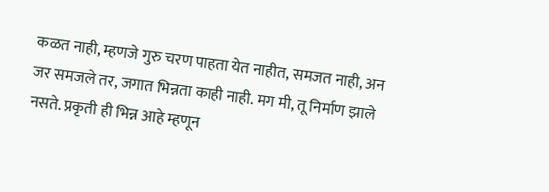कळत नाही, म्हणजे गुरु चरण पाहता येत नाहीत, समजत नाही, अन जर समजले तर, जगात भिन्नता काही नाही. मग मी, तू निर्माण झाले नसते. प्रकृती ही भिन्न आहे म्हणून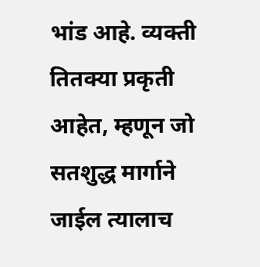भांड आहे. व्यक्ती तितक्या प्रकृती आहेत, म्हणून जो सतशुद्ध मार्गाने जाईल त्यालाच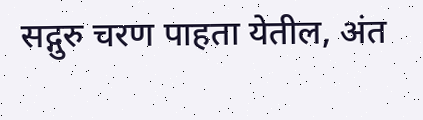सद्गुरु चरण पाहता येतील, अंत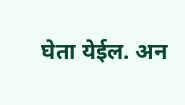घेता येईल. अन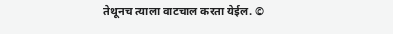तेथूनच त्याला वाटचाल करता येईल. ©